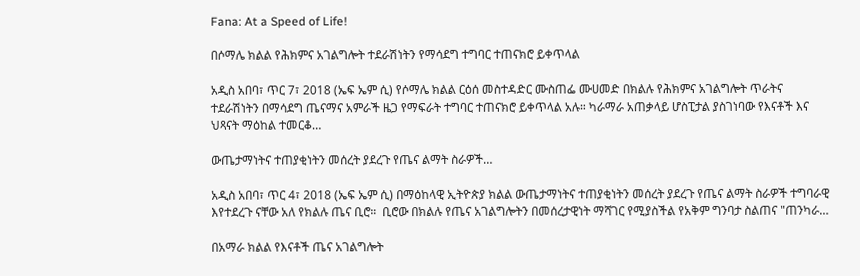Fana: At a Speed of Life!

በሶማሌ ክልል የሕክምና አገልግሎት ተደራሽነትን የማሳደግ ተግባር ተጠናክሮ ይቀጥላል

አዲስ አበባ፣ ጥር 7፣ 2018 (ኤፍ ኤም ሲ) የሶማሌ ክልል ርዕሰ መስተዳድር ሙስጠፌ ሙሀመድ በክልሉ የሕክምና አገልግሎት ጥራትና ተደራሽነትን በማሳደግ ጤናማና አምራች ዜጋ የማፍራት ተግባር ተጠናክሮ ይቀጥላል አሉ። ካራማራ አጠቃላይ ሆስፒታል ያስገነባው የእናቶች እና ህጻናት ማዕከል ተመርቆ…

ውጤታማነትና ተጠያቂነትን መሰረት ያደረጉ የጤና ልማት ስራዎች…

አዲስ አበባ፣ ጥር 4፣ 2018 (ኤፍ ኤም ሲ) በማዕከላዊ ኢትዮጵያ ክልል ውጤታማነትና ተጠያቂነትን መሰረት ያደረጉ የጤና ልማት ስራዎች ተግባራዊ እየተደረጉ ናቸው አለ የክልሉ ጤና ቢሮ።  ቢሮው በክልሉ የጤና አገልግሎትን በመሰረታዊነት ማሻገር የሚያስችል የአቅም ግንባታ ስልጠና "ጠንካራ…

በአማራ ክልል የእናቶች ጤና አገልግሎት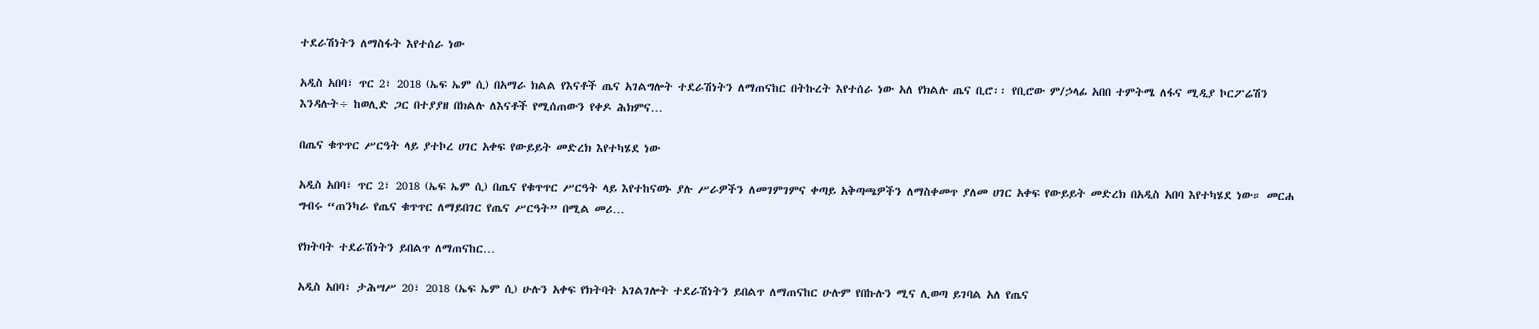ተደራሽነትን ለማስፋት እየተሰራ ነው

አዲስ አበባ፣ ጥር 2፣ 2018 (ኤፍ ኤም ሲ) በአማራ ክልል የእናቶች ጤና አገልግሎት ተደራሽነትን ለማጠናከር በትኩረት እየተሰራ ነው አለ የክልሉ ጤና ቢሮ፡፡ የቢሮው ም/ኃላፊ አበበ ተምትሜ ለፋና ሚዲያ ኮርፖሬሽን እንዳሉት÷ ከወሊድ ጋር በተያያዘ በክልሉ ለእናቶች የሚሰጠውን የቀዶ ሕክምና…

በጤና ቁጥጥር ሥርዓት ላይ ያተኮረ ሀገር አቀፍ የውይይት መድረክ እየተካሄደ ነው

አዲስ አበባ፣ ጥር 2፣ 2018 (ኤፍ ኤም ሲ) በጤና የቁጥጥር ሥርዓት ላይ እየተከናወኑ ያሉ ሥራዎችን ለመገምገምና ቀጣይ አቅጣጫዎችን ለማስቀመጥ ያለመ ሀገር አቀፍ የውይይት መድረክ በአዲስ አበባ እየተካሄደ ነው። መርሐ ግብሩ “ጠንካራ የጤና ቁጥጥር ለማይበገር የጤና ሥርዓት” በሚል መሪ…

የክትባት ተደራሽነትን ይበልጥ ለማጠናከር…

አዲስ አበባ፣ ታሕሣሥ 20፣ 2018 (ኤፍ ኤም ሲ) ሁሉን አቀፍ የክትባት አገልገሎት ተደራሽነትን ይበልጥ ለማጠናከር ሁሉም የበኩሉን ሚና ሊወጣ ይገባል አለ የጤና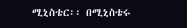ሚኒስቴር፡፡ በሚኒስቴሩ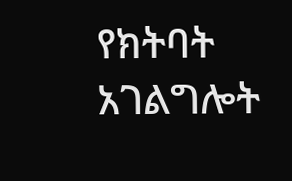የክትባት አገልግሎት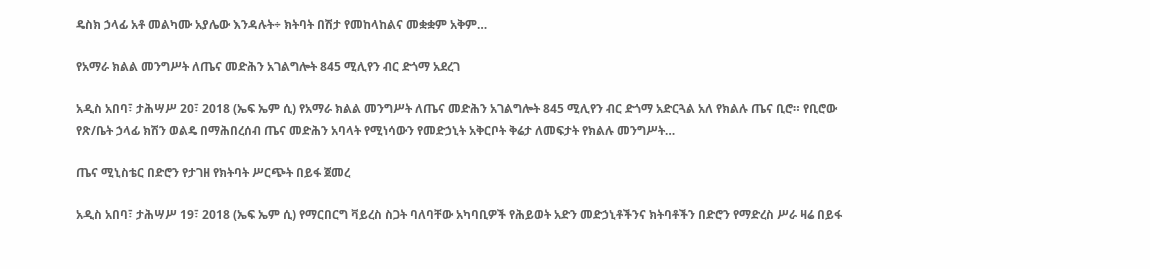ዴስክ ኃላፊ አቶ መልካሙ አያሌው እንዳሉት÷ ክትባት በሽታ የመከላከልና መቋቋም አቅም…

የአማራ ክልል መንግሥት ለጤና መድሕን አገልግሎት 845 ሚሊየን ብር ድጎማ አደረገ

አዲስ አበባ፣ ታሕሣሥ 20፣ 2018 (ኤፍ ኤም ሲ) የአማራ ክልል መንግሥት ለጤና መድሕን አገልግሎት 845 ሚሊየን ብር ድጎማ አድርጓል አለ የክልሉ ጤና ቢሮ። የቢሮው የጽ/ቤት ኃላፊ ክሽን ወልዴ በማሕበረሰብ ጤና መድሕን አባላት የሚነሳውን የመድኃኒት አቅርቦት ቅሬታ ለመፍታት የክልሉ መንግሥት…

ጤና ሚኒስቴር በድሮን የታገዘ የክትባት ሥርጭት በይፋ ጀመረ

አዲስ አበባ፣ ታሕሣሥ 19፣ 2018 (ኤፍ ኤም ሲ) የማርበርግ ቫይረስ ስጋት ባለባቸው አካባቢዎች የሕይወት አድን መድኃኒቶችንና ክትባቶችን በድሮን የማድረስ ሥራ ዛሬ በይፋ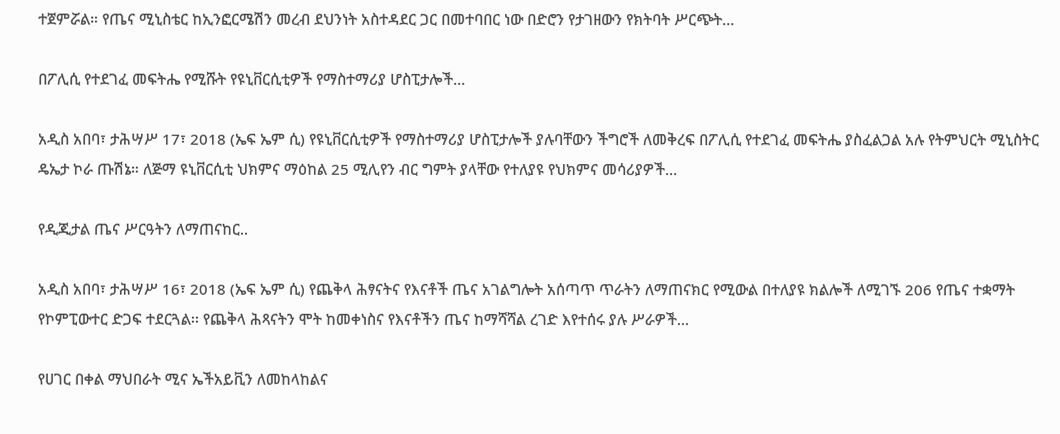ተጀምሯል። የጤና ሚኒስቴር ከኢንፎርሜሽን መረብ ደህንነት አስተዳደር ጋር በመተባበር ነው በድሮን የታገዘውን የክትባት ሥርጭት…

በፖሊሲ የተደገፈ መፍትሔ የሚሹት የዩኒቨርሲቲዎች የማስተማሪያ ሆስፒታሎች…

አዲስ አበባ፣ ታሕሣሥ 17፣ 2018 (ኤፍ ኤም ሲ) የዩኒቨርሲቲዎች የማስተማሪያ ሆስፒታሎች ያሉባቸውን ችግሮች ለመቅረፍ በፖሊሲ የተደገፈ መፍትሔ ያስፈልጋል አሉ የትምህርት ሚኒስትር ዴኤታ ኮራ ጡሽኔ። ለጅማ ዩኒቨርሲቲ ህክምና ማዕከል 25 ሚሊየን ብር ግምት ያላቸው የተለያዩ የህክምና መሳሪያዎች…

የዲጂታል ጤና ሥርዓትን ለማጠናከር..

አዲስ አበባ፣ ታሕሣሥ 16፣ 2018 (ኤፍ ኤም ሲ) የጨቅላ ሕፃናትና የእናቶች ጤና አገልግሎት አሰጣጥ ጥራትን ለማጠናክር የሚውል በተለያዩ ክልሎች ለሚገኙ 206 የጤና ተቋማት የኮምፒውተር ድጋፍ ተደርጓል፡፡ የጨቅላ ሕጻናትን ሞት ከመቀነስና የእናቶችን ጤና ከማሻሻል ረገድ እየተሰሩ ያሉ ሥራዎች…

የሀገር በቀል ማህበራት ሚና ኤችአይቪን ለመከላከልና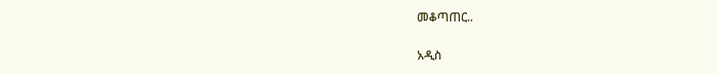መቆጣጠር..

አዲስ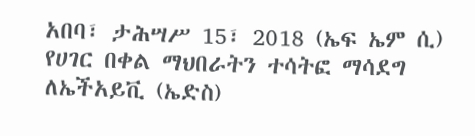አበባ፣ ታሕሣሥ 15፣ 2018 (ኤፍ ኤም ሲ) የሀገር በቀል ማህበራትን ተሳትፎ ማሳደግ ለኤችአይቪ (ኤድስ)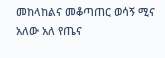መከላከልና መቆጣጠር ወሳኝ ሚና አለው አለ የጤና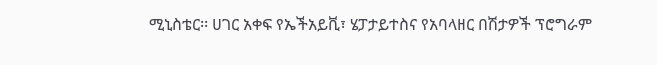ሚኒስቴር፡፡ ሀገር አቀፍ የኤችአይቪ፣ ሄፓታይተስና የአባላዘር በሽታዎች ፕሮግራም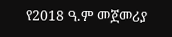የ2018 ዓ.ም መጀመሪያ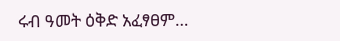ሩብ ዓመት ዕቅድ አፈፃፀም…